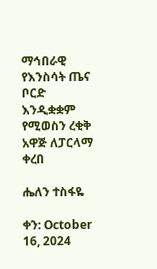ማኅበራዊ የእንስሳት ጤና ቦርድ እንዲቋቋም የሚወስን ረቂቅ አዋጅ ለፓርላማ ቀረበ

ሔለን ተስፋዬ

ቀን: October 16, 2024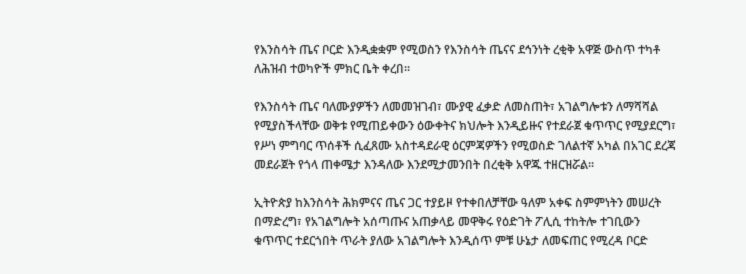የእንስሳት ጤና ቦርድ እንዲቋቋም የሚወስን የእንስሳት ጤናና ደኅንነት ረቂቅ አዋጅ ውስጥ ተካቶ ለሕዝብ ተወካዮች ምክር ቤት ቀረበ፡፡

የእንስሳት ጤና ባለሙያዎችን ለመመዝገብ፣ ሙያዊ ፈቃድ ለመስጠት፣ አገልግሎቱን ለማሻሻል የሚያስችላቸው ወቅቱ የሚጠይቀውን ዕውቀትና ክህሎት እንዲይዙና የተደራጀ ቁጥጥር የሚያደርግ፣ የሥነ ምግባር ጥሰቶች ሲፈጸሙ አስተዳደራዊ ዕርምጃዎችን የሚወስድ ገለልተኛ አካል በአገር ደረጃ መደራጀት የጎላ ጠቀሜታ እንዳለው እንደሚታመንበት በረቂቅ አዋጁ ተዘርዝሯል፡፡

ኢትዮጵያ ከእንስሳት ሕክምናና ጤና ጋር ተያይዞ የተቀበለቻቸው ዓለም አቀፍ ስምምነትን መሠረት በማድረግ፣ የአገልግሎት አሰጣጡና አጠቃላይ መዋቅሩ የዕድገት ፖሊሲ ተከትሎ ተገቢውን ቁጥጥር ተደርጎበት ጥራት ያለው አገልግሎት እንዲሰጥ ምቹ ሁኔታ ለመፍጠር የሚረዳ ቦርድ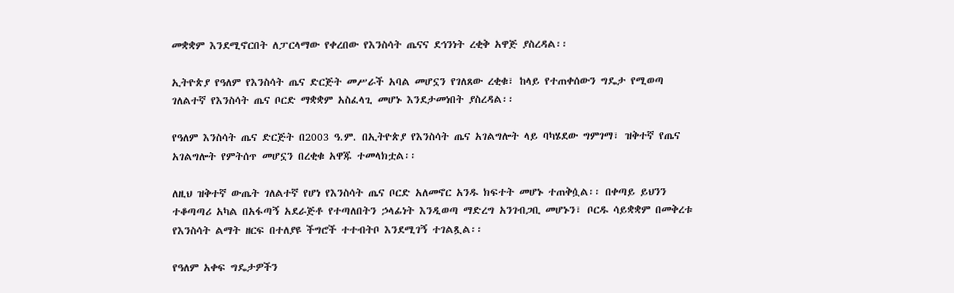መቋቋም እንደሚኖርበት ለፓርላማው የቀረበው የእንስሳት ጤናና ደኅንነት ረቂቅ አዋጅ ያስረዳል፡፡

ኢትዮጵያ የዓለም የእንስሳት ጤና ድርጅት መሥራች አባል መሆኗን የገለጸው ረቂቁ፣ ከላይ የተጠቀሰውን ግዴታ የሚወጣ ገለልተኛ የእንስሳት ጤና ቦርድ ማቋቋም አስፈላጊ መሆኑ እንደታመነበት ያስረዳል፡፡

የዓለም እንስሳት ጤና ድርጅት በ2003 ዓ.ም. በኢትዮጵያ የእንስሳት ጤና አገልግሎት ላይ ባካሄደው ግምገማ፣ ዝቅተኛ የጤና አገልግሎት የምትሰጥ መሆኗን በረቂቁ አዋጁ ተመላክቷል፡፡

ለዚህ ዝቅተኛ ውጤት ገለልተኛ የሆነ የእንስሳት ጤና ቦርድ አለመኖር አንዱ ክፍተት መሆኑ ተጠቅሷል፡፡ በቀጣይ ይህንን ተቆጣጣሪ አካል በአፋጣኝ አደራጅቶ የተጣለበትን ኃላፊነት እንዲወጣ ማድረግ አንገብጋቢ መሆኑን፣ ቦርዱ ሳይቋቋም በመቅረቱ የእንስሳት ልማት ዘርፍ በተለያዩ ችግሮች ተተብትቦ እንደሚገኝ ተገልጿል፡፡

የዓለም አቀፍ ግዴታዎችን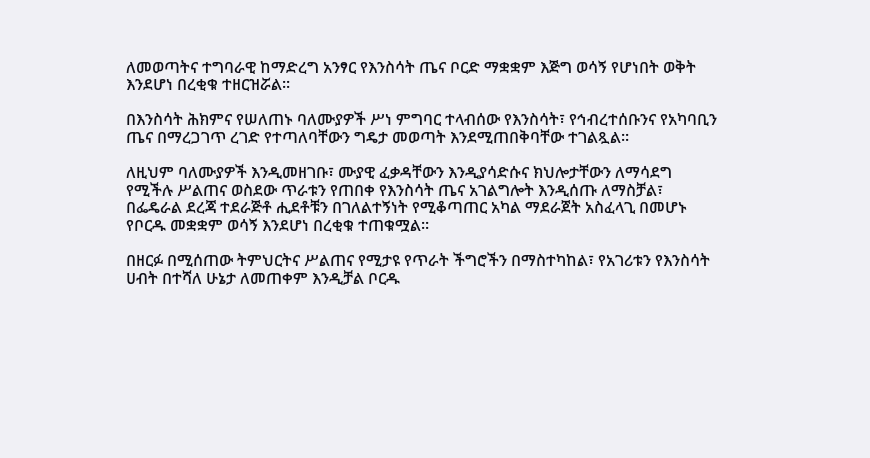ለመወጣትና ተግባራዊ ከማድረግ አንፃር የእንስሳት ጤና ቦርድ ማቋቋም እጅግ ወሳኝ የሆነበት ወቅት እንደሆነ በረቂቁ ተዘርዝሯል፡፡

በእንስሳት ሕክምና የሠለጠኑ ባለሙያዎች ሥነ ምግባር ተላብሰው የእንስሳት፣ የኅብረተሰቡንና የአካባቢን ጤና በማረጋገጥ ረገድ የተጣለባቸውን ግዴታ መወጣት እንደሚጠበቅባቸው ተገልጿል፡፡

ለዚህም ባለሙያዎች እንዲመዘገቡ፣ ሙያዊ ፈቃዳቸውን እንዲያሳድሱና ክህሎታቸውን ለማሳደግ የሚችሉ ሥልጠና ወስደው ጥራቱን የጠበቀ የእንስሳት ጤና አገልግሎት እንዲሰጡ ለማስቻል፣ በፌዴራል ደረጃ ተደራጅቶ ሒደቶቹን በገለልተኝነት የሚቆጣጠር አካል ማደራጀት አስፈላጊ በመሆኑ የቦርዱ መቋቋም ወሳኝ እንደሆነ በረቂቁ ተጠቁሟል፡፡

በዘርፉ በሚሰጠው ትምህርትና ሥልጠና የሚታዩ የጥራት ችግሮችን በማስተካከል፣ የአገሪቱን የእንስሳት ሀብት በተሻለ ሁኔታ ለመጠቀም እንዲቻል ቦርዱ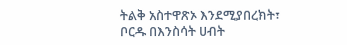ትልቅ አስተዋጽኦ እንደሚያበረክት፣ ቦርዱ በእንስሳት ሀብት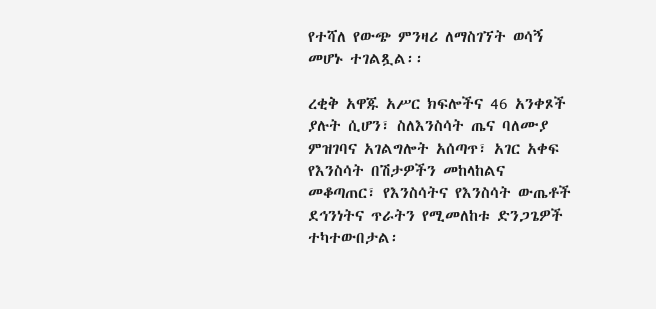የተሻለ የውጭ ምንዛሪ ለማስገኘት ወሳኝ መሆኑ ተገልጿል፡፡

ረቂቅ አዋጁ አሥር ክፍሎችና 46 አንቀጾች ያሉት ሲሆን፣ ስለእንስሳት ጤና ባለሙያ ምዝገባና አገልግሎት አሰጣጥ፣ አገር አቀፍ የእንስሳት በሽታዎችን መከላከልና መቆጣጠር፣ የእንስሳትና የእንስሳት ውጤቶች ደኅንነትና ጥራትን የሚመለከቱ ድንጋጌዎች ተካተውበታል፡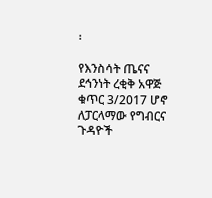፡

የእንስሳት ጤናና ደኅንነት ረቂቅ አዋጅ ቁጥር 3/2017 ሆኖ ለፓርላማው የግብርና ጉዳዮች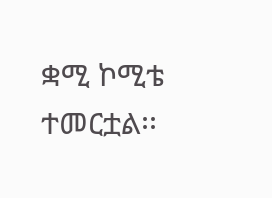ቋሚ ኮሚቴ ተመርቷል፡፡